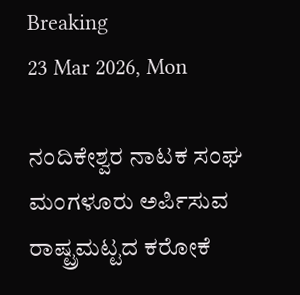Breaking
23 Mar 2026, Mon

ನಂದಿಕೇಶ್ವರ ನಾಟಕ ಸಂಘ ಮಂಗಳೂರು ಅರ್ಪಿಸುವ ರಾಷ್ಟ್ರಮಟ್ಟದ ಕರೋಕೆ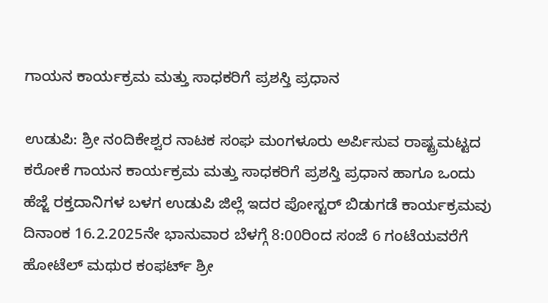ಗಾಯನ ಕಾರ್ಯಕ್ರಮ ಮತ್ತು ಸಾಧಕರಿಗೆ ಪ್ರಶಸ್ತಿ ಪ್ರಧಾನ

ಉಡುಪಿ: ಶ್ರೀ ನಂದಿಕೇಶ್ವರ ನಾಟಕ ಸಂಘ ಮಂಗಳೂರು ಅರ್ಪಿಸುವ ರಾಷ್ಟ್ರಮಟ್ಟದ ಕರೋಕೆ ಗಾಯನ ಕಾರ್ಯಕ್ರಮ ಮತ್ತು ಸಾಧಕರಿಗೆ ಪ್ರಶಸ್ತಿ ಪ್ರಧಾನ ಹಾಗೂ ಒಂದು ಹೆಜ್ಜೆ ರಕ್ತದಾನಿಗಳ ಬಳಗ ಉಡುಪಿ ಜಿಲ್ಲೆ ಇದರ ಪೋಸ್ಟರ್ ಬಿಡುಗಡೆ ಕಾರ್ಯಕ್ರಮವು ದಿನಾಂಕ 16.2.2025ನೇ ಭಾನುವಾರ ಬೆಳಗ್ಗೆ 8:00ರಿಂದ ಸಂಜೆ 6 ಗಂಟೆಯವರೆಗೆ ಹೋಟೆಲ್ ಮಥುರ ಕಂಫರ್ಟ್ ಶ್ರೀ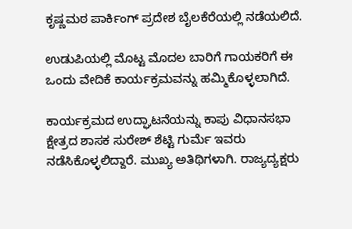ಕೃಷ್ಣಮಠ ಪಾರ್ಕಿಂಗ್ ಪ್ರದೇಶ ಬೈಲಕೆರೆಯಲ್ಲಿ ನಡೆಯಲಿದೆ.

ಉಡುಪಿಯಲ್ಲಿ ಮೊಟ್ಟ ಮೊದಲ ಬಾರಿಗೆ ಗಾಯಕರಿಗೆ ಈ ಒಂದು ವೇದಿಕೆ ಕಾರ್ಯಕ್ರಮವನ್ನು ಹಮ್ಮಿಕೊಳ್ಳಲಾಗಿದೆ.

ಕಾರ್ಯಕ್ರಮದ ಉದ್ಘಾಟನೆಯನ್ನು ಕಾಪು ವಿಧಾನಸಭಾ ಕ್ಷೇತ್ರದ ಶಾಸಕ ಸುರೇಶ್ ಶೆಟ್ಟಿ ಗುರ್ಮೆ ಇವರು ನಡೆಸಿಕೊಳ್ಳಲಿದ್ದಾರೆ. ಮುಖ್ಯ ಅತಿಥಿಗಳಾಗಿ. ರಾಜ್ಯದ್ಯಕ್ಷರು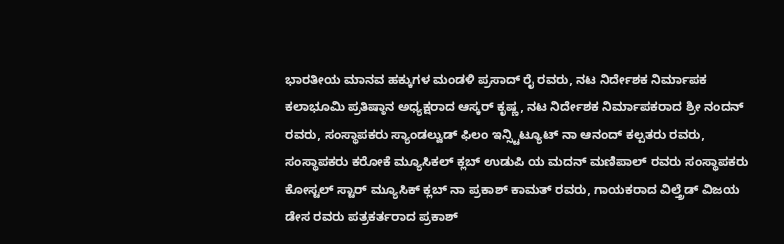ಭಾರತೀಯ ಮಾನವ ಹಕ್ಕುಗಳ ಮಂಡಳಿ ಪ್ರಸಾದ್ ರೈ ರವರು, ನಟ ನಿರ್ದೇಶಕ ನಿರ್ಮಾಪಕ ಕಲಾಭೂಮಿ ಪ್ರತಿಷ್ಠಾನ ಅಧ್ಯಕ್ಷರಾದ ಆಸ್ಕರ್ ಕೃಷ್ಣ, ನಟ ನಿರ್ದೇಶಕ ನಿರ್ಮಾಪಕರಾದ ಶ್ರೀ ನಂದನ್ ರವರು, ಸಂಸ್ಥಾಪಕರು ಸ್ಯಾಂಡಲ್ವುಡ್ ಫಿಲಂ ಇನ್ಸ್ಟಿಟ್ಯೂಟ್ ನಾ ಆನಂದ್ ಕಲ್ಪತರು ರವರು, ಸಂಸ್ಥಾಪಕರು ಕರೋಕೆ ಮ್ಯೂಸಿಕಲ್ ಕ್ಲಬ್ ಉಡುಪಿ ಯ ಮದನ್ ಮಣಿಪಾಲ್ ರವರು ಸಂಸ್ಥಾಪಕರು ಕೋಸ್ಟಲ್ ಸ್ಟಾರ್ ಮ್ಯೂಸಿಕ್ ಕ್ಲಬ್ ನಾ ಪ್ರಕಾಶ್ ಕಾಮತ್ ರವರು, ಗಾಯಕರಾದ ವಿಲ್ತ್ರೆಡ್ ವಿಜಯ ಡೇಸ ರವರು ಪತ್ರಕರ್ತರಾದ ಪ್ರಕಾಶ್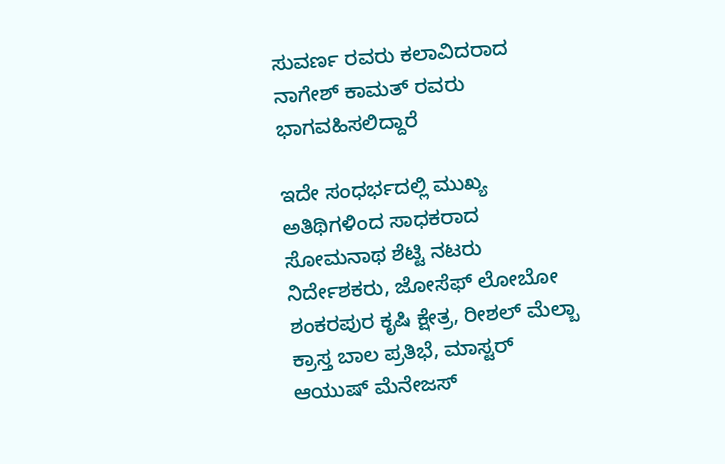ಸುವರ್ಣ ರವರು ಕಲಾವಿದರಾದ ನಾಗೇಶ್ ಕಾಮತ್ ರವರು ಭಾಗವಹಿಸಲಿದ್ದಾರೆ

ಇದೇ ಸಂಧರ್ಭದಲ್ಲಿ ಮುಖ್ಯ ಅತಿಥಿಗಳಿಂದ ಸಾಧಕರಾದ ಸೋಮನಾಥ ಶೆಟ್ಟಿ ನಟರು ನಿರ್ದೇಶಕರು, ಜೋಸೆಫ್ ಲೋಬೋ ಶಂಕರಪುರ ಕೃಷಿ ಕ್ಷೇತ್ರ, ರೀಶಲ್ ಮೆಲ್ಬಾ ಕ್ರಾಸ್ತ ಬಾಲ ಪ್ರತಿಭೆ, ಮಾಸ್ಟರ್ ಆಯುಷ್ ಮೆನೇಜಸ್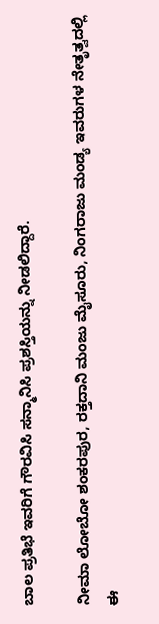ಬಾಲ ಪ್ರತಿಭೆ ಇವರಿಗೆ ಗೌರವಿಸಿ ಸನ್ಮಾನಿಸಿ ಪ್ರಶಸ್ತಿಯನ್ನು ನೀಡಲಿದ್ದಾರೆ.

ನೀಮಾ ಲೋಬೋ ಶಂಕರಪುರ, ರಕ್ತದಾನಿ ಮಂಜು ಮೈಸೂರು, ನಿಂಗರಾಜು ಮಂಡ್ಯ ಇವರುಗಳ ನೇತೃತ್ವದಲ್ಲಿ ಈ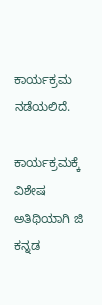ಕಾರ್ಯಕ್ರಮ ನಡೆಯಲಿದೆ.

ಕಾರ್ಯಕ್ರಮಕ್ಕೆ ವಿಶೇಷ ಅತಿಥಿಯಾಗಿ ಜಿ ಕನ್ನಡ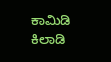ಕಾಮಿಡಿ ಕಿಲಾಡಿ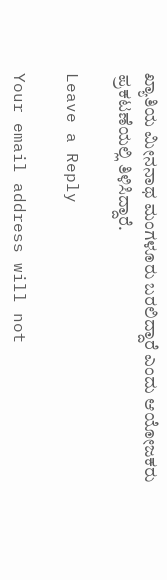ಖ್ಯಾತಿಯ ಮೀನನಾಥ ಮಂಗಳೂರು ಬರಲಿದ್ದಾರೆ ಎಂದು ಆಯೋಜಕರು ಪ್ರಕಟಣೆಯಲ್ಲಿ ತಿಳಿಸಿದ್ದಾರೆ.

Leave a Reply

Your email address will not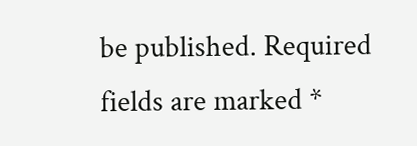be published. Required fields are marked *